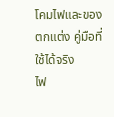โคมไฟและของตกแต่ง คู่มือที่ใช้ได้จริง
ไฟ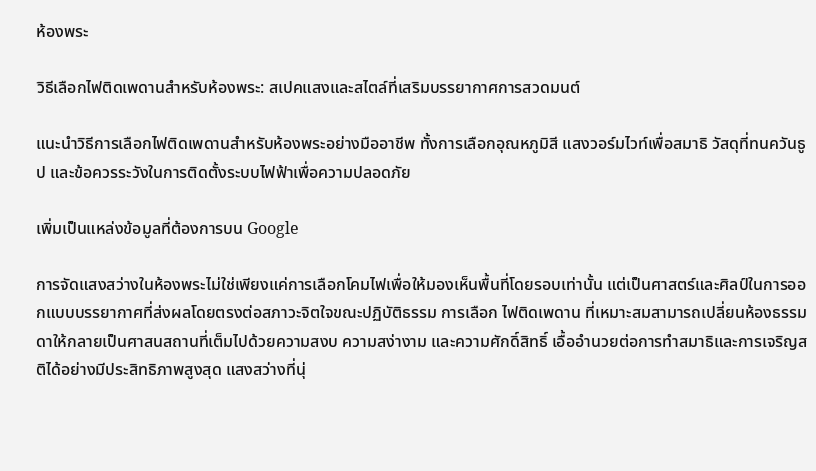ห้องพระ

วิธีเลือกไฟติดเพดานสำหรับห้องพระ: สเปคแสงและสไตล์ที่เสริมบรรยากาศการสวดมนต์

แนะนำวิธีการเลือกไฟติดเพดานสำหรับห้องพระอย่างมืออาชีพ ทั้งการเลือกอุณหภูมิสี แสงวอร์มไวท์เพื่อสมาธิ วัสดุที่ทนควันธูป และข้อควรระวังในการติดตั้งระบบไฟฟ้าเพื่อความปลอดภัย

เพิ่มเป็นแหล่งข้อมูลที่ต้องการบน Google

การจัดแสงสว่างในห้องพระไม่ใช่เพียงแค่การเลือกโคมไฟเพื่อให้มองเห็นพื้นที่โดยรอบเท่านั้น แต่เป็นศาสตร์และศิลป์ในการออกแบบบรรยากาศที่ส่งผลโดยตรงต่อสภาวะจิตใจขณะปฏิบัติธรรม การเลือก ไฟติดเพดาน ที่เหมาะสมสามารถเปลี่ยนห้องธรรมดาให้กลายเป็นศาสนสถานที่เต็มไปด้วยความสงบ ความสง่างาม และความศักดิ์สิทธิ์ เอื้ออำนวยต่อการทำสมาธิและการเจริญสติได้อย่างมีประสิทธิภาพสูงสุด แสงสว่างที่นุ่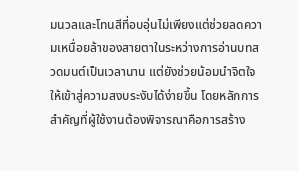มนวลและโทนสีที่อบอุ่นไม่เพียงแต่ช่วยลดความเหนื่อยล้าของสายตาในระหว่างการอ่านบทสวดมนต์เป็นเวลานาน แต่ยังช่วยน้อมนำจิตใจให้เข้าสู่ความสงบระงับได้ง่ายขึ้น โดยหลักการสำคัญที่ผู้ใช้งานต้องพิจารณาคือการสร้าง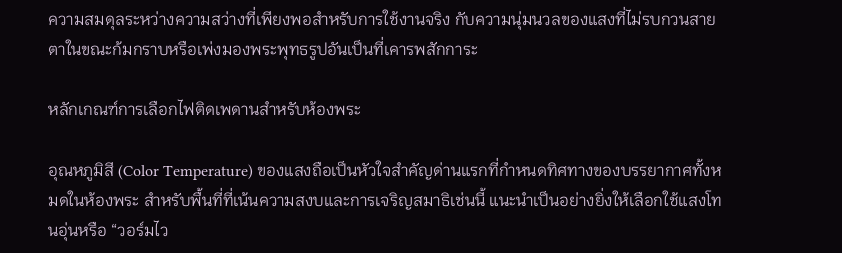ความสมดุลระหว่างความสว่างที่เพียงพอสำหรับการใช้งานจริง กับความนุ่มนวลของแสงที่ไม่รบกวนสายตาในขณะก้มกราบหรือเพ่งมองพระพุทธรูปอันเป็นที่เคารพสักการะ

หลักเกณฑ์การเลือกไฟติดเพดานสำหรับห้องพระ

อุณหภูมิสี (Color Temperature) ของแสงถือเป็นหัวใจสำคัญด่านแรกที่กำหนดทิศทางของบรรยากาศทั้งหมดในห้องพระ สำหรับพื้นที่ที่เน้นความสงบและการเจริญสมาธิเช่นนี้ แนะนำเป็นอย่างยิ่งให้เลือกใช้แสงโทนอุ่นหรือ “วอร์มไว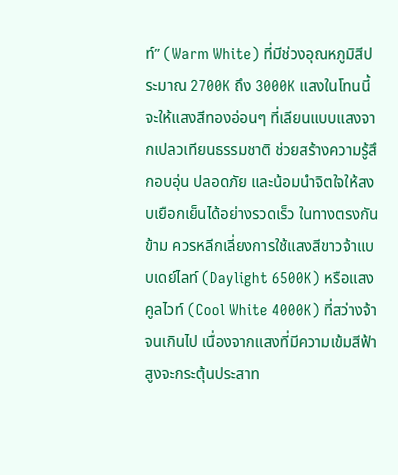ท์” (Warm White) ที่มีช่วงอุณหภูมิสีประมาณ 2700K ถึง 3000K แสงในโทนนี้จะให้แสงสีทองอ่อนๆ ที่เลียนแบบแสงจากเปลวเทียนธรรมชาติ ช่วยสร้างความรู้สึกอบอุ่น ปลอดภัย และน้อมนำจิตใจให้สงบเยือกเย็นได้อย่างรวดเร็ว ในทางตรงกันข้าม ควรหลีกเลี่ยงการใช้แสงสีขาวจ้าแบบเดย์ไลท์ (Daylight 6500K) หรือแสงคูลไวท์ (Cool White 4000K) ที่สว่างจ้าจนเกินไป เนื่องจากแสงที่มีความเข้มสีฟ้าสูงจะกระตุ้นประสาท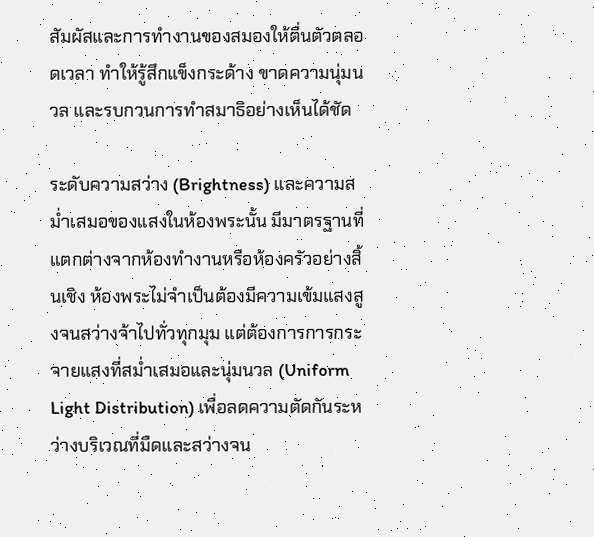สัมผัสและการทำงานของสมองให้ตื่นตัวตลอดเวลา ทำให้รู้สึกแข็งกระด้าง ขาดความนุ่มนวล และรบกวนการทำสมาธิอย่างเห็นได้ชัด

ระดับความสว่าง (Brightness) และความสม่ำเสมอของแสงในห้องพระนั้น มีมาตรฐานที่แตกต่างจากห้องทำงานหรือห้องครัวอย่างสิ้นเชิง ห้องพระไม่จำเป็นต้องมีความเข้มแสงสูงจนสว่างจ้าไปทั่วทุกมุม แต่ต้องการการกระจายแสงที่สม่ำเสมอและนุ่มนวล (Uniform Light Distribution) เพื่อลดความตัดกันระหว่างบริเวณที่มืดและสว่างจน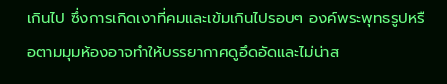เกินไป ซึ่งการเกิดเงาที่คมและเข้มเกินไปรอบๆ องค์พระพุทธรูปหรือตามมุมห้องอาจทำให้บรรยากาศดูอึดอัดและไม่น่าส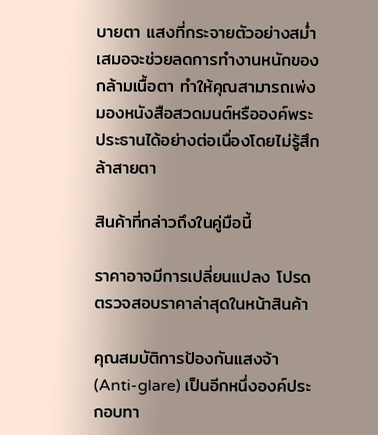บายตา แสงที่กระจายตัวอย่างสม่ำเสมอจะช่วยลดการทำงานหนักของกล้ามเนื้อตา ทำให้คุณสามารถเพ่งมองหนังสือสวดมนต์หรือองค์พระประธานได้อย่างต่อเนื่องโดยไม่รู้สึกล้าสายตา

สินค้าที่กล่าวถึงในคู่มือนี้

ราคาอาจมีการเปลี่ยนแปลง โปรดตรวจสอบราคาล่าสุดในหน้าสินค้า

คุณสมบัติการป้องกันแสงจ้า (Anti-glare) เป็นอีกหนึ่งองค์ประกอบทา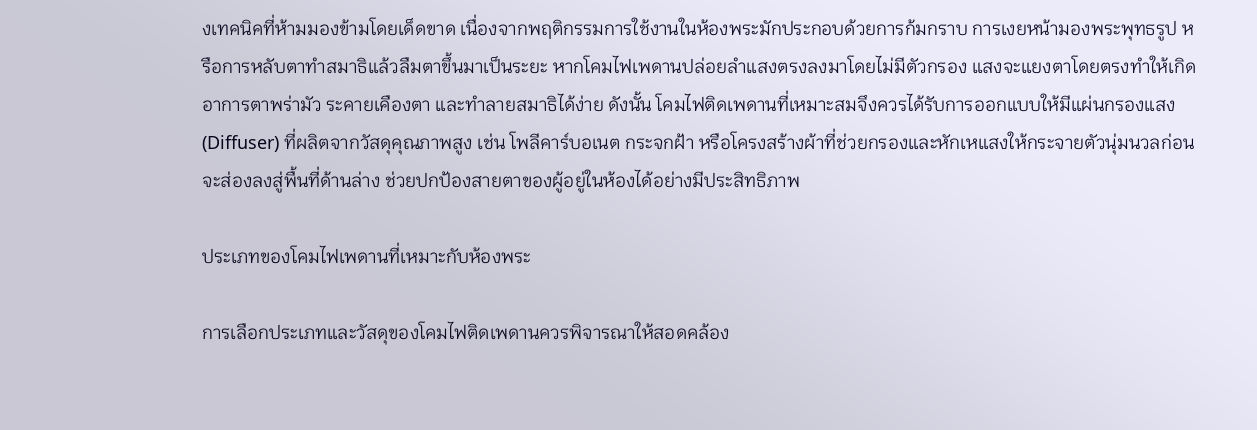งเทคนิคที่ห้ามมองข้ามโดยเด็ดขาด เนื่องจากพฤติกรรมการใช้งานในห้องพระมักประกอบด้วยการก้มกราบ การเงยหน้ามองพระพุทธรูป หรือการหลับตาทำสมาธิแล้วลืมตาขึ้นมาเป็นระยะ หากโคมไฟเพดานปล่อยลำแสงตรงลงมาโดยไม่มีตัวกรอง แสงจะแยงตาโดยตรงทำให้เกิดอาการตาพร่ามัว ระคายเคืองตา และทำลายสมาธิได้ง่าย ดังนั้น โคมไฟติดเพดานที่เหมาะสมจึงควรได้รับการออกแบบให้มีแผ่นกรองแสง (Diffuser) ที่ผลิตจากวัสดุคุณภาพสูง เช่น โพลีคาร์บอเนต กระจกฝ้า หรือโครงสร้างผ้าที่ช่วยกรองและหักเหแสงให้กระจายตัวนุ่มนวลก่อนจะส่องลงสู่พื้นที่ด้านล่าง ช่วยปกป้องสายตาของผู้อยู่ในห้องได้อย่างมีประสิทธิภาพ

ประเภทของโคมไฟเพดานที่เหมาะกับห้องพระ

การเลือกประเภทและวัสดุของโคมไฟติดเพดานควรพิจารณาให้สอดคล้อง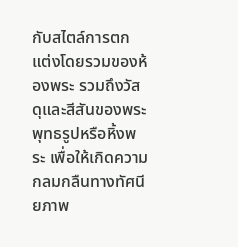กับสไตล์การตกแต่งโดยรวมของห้องพระ รวมถึงวัสดุและสีสันของพระพุทธรูปหรือหิ้งพระ เพื่อให้เกิดความกลมกลืนทางทัศนียภาพ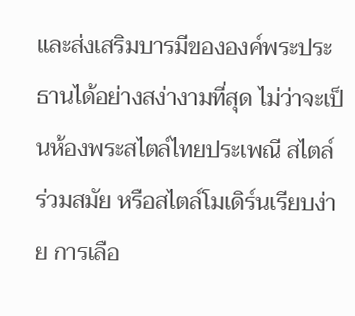และส่งเสริมบารมีขององค์พระประธานได้อย่างสง่างามที่สุด ไม่ว่าจะเป็นห้องพระสไตล์ไทยประเพณี สไตล์ร่วมสมัย หรือสไตล์โมเดิร์นเรียบง่าย การเลือ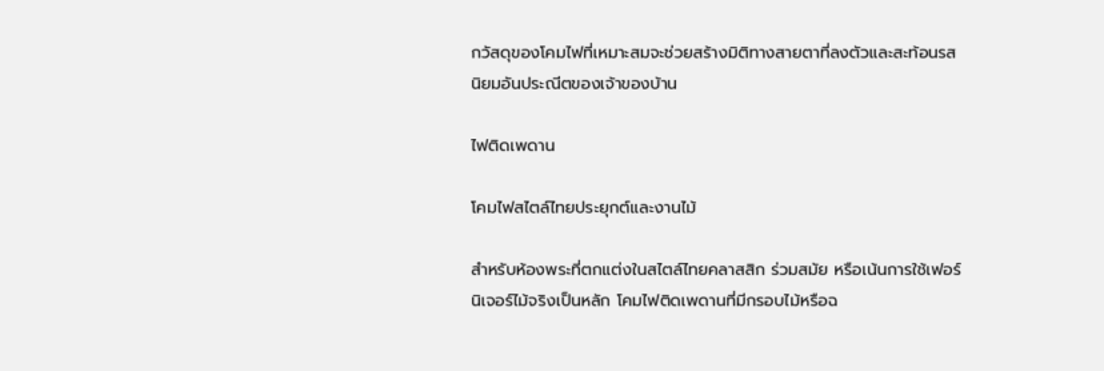กวัสดุของโคมไฟที่เหมาะสมจะช่วยสร้างมิติทางสายตาที่ลงตัวและสะท้อนรสนิยมอันประณีตของเจ้าของบ้าน

ไฟติดเพดาน

โคมไฟสไตล์ไทยประยุกต์และงานไม้

สำหรับห้องพระที่ตกแต่งในสไตล์ไทยคลาสสิก ร่วมสมัย หรือเน้นการใช้เฟอร์นิเจอร์ไม้จริงเป็นหลัก โคมไฟติดเพดานที่มีกรอบไม้หรือฉ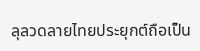ลุลวดลายไทยประยุกต์ถือเป็น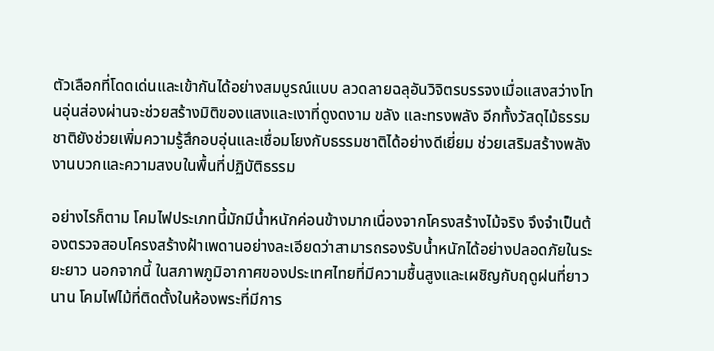ตัวเลือกที่โดดเด่นและเข้ากันได้อย่างสมบูรณ์แบบ ลวดลายฉลุอันวิจิตรบรรจงเมื่อแสงสว่างโทนอุ่นส่องผ่านจะช่วยสร้างมิติของแสงและเงาที่ดูงดงาม ขลัง และทรงพลัง อีกทั้งวัสดุไม้ธรรมชาติยังช่วยเพิ่มความรู้สึกอบอุ่นและเชื่อมโยงกับธรรมชาติได้อย่างดีเยี่ยม ช่วยเสริมสร้างพลังงานบวกและความสงบในพื้นที่ปฏิบัติธรรม

อย่างไรก็ตาม โคมไฟประเภทนี้มักมีน้ำหนักค่อนข้างมากเนื่องจากโครงสร้างไม้จริง จึงจำเป็นต้องตรวจสอบโครงสร้างฝ้าเพดานอย่างละเอียดว่าสามารถรองรับน้ำหนักได้อย่างปลอดภัยในระยะยาว นอกจากนี้ ในสภาพภูมิอากาศของประเทศไทยที่มีความชื้นสูงและเผชิญกับฤดูฝนที่ยาวนาน โคมไฟไม้ที่ติดตั้งในห้องพระที่มีการ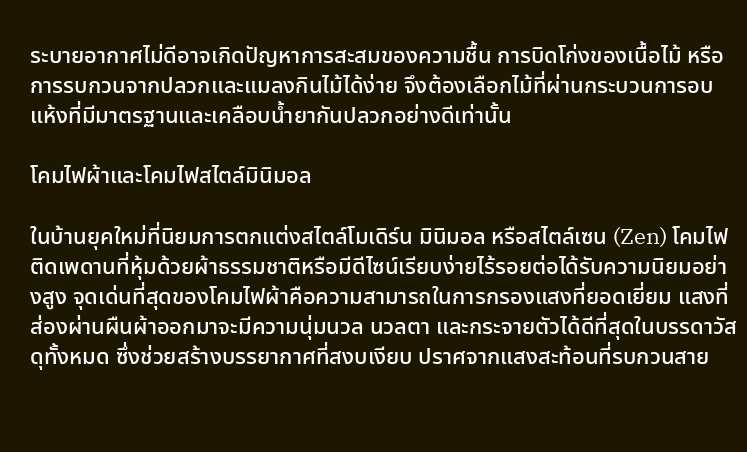ระบายอากาศไม่ดีอาจเกิดปัญหาการสะสมของความชื้น การบิดโก่งของเนื้อไม้ หรือการรบกวนจากปลวกและแมลงกินไม้ได้ง่าย จึงต้องเลือกไม้ที่ผ่านกระบวนการอบแห้งที่มีมาตรฐานและเคลือบน้ำยากันปลวกอย่างดีเท่านั้น

โคมไฟผ้าและโคมไฟสไตล์มินิมอล

ในบ้านยุคใหม่ที่นิยมการตกแต่งสไตล์โมเดิร์น มินิมอล หรือสไตล์เซน (Zen) โคมไฟติดเพดานที่หุ้มด้วยผ้าธรรมชาติหรือมีดีไซน์เรียบง่ายไร้รอยต่อได้รับความนิยมอย่างสูง จุดเด่นที่สุดของโคมไฟผ้าคือความสามารถในการกรองแสงที่ยอดเยี่ยม แสงที่ส่องผ่านผืนผ้าออกมาจะมีความนุ่มนวล นวลตา และกระจายตัวได้ดีที่สุดในบรรดาวัสดุทั้งหมด ซึ่งช่วยสร้างบรรยากาศที่สงบเงียบ ปราศจากแสงสะท้อนที่รบกวนสาย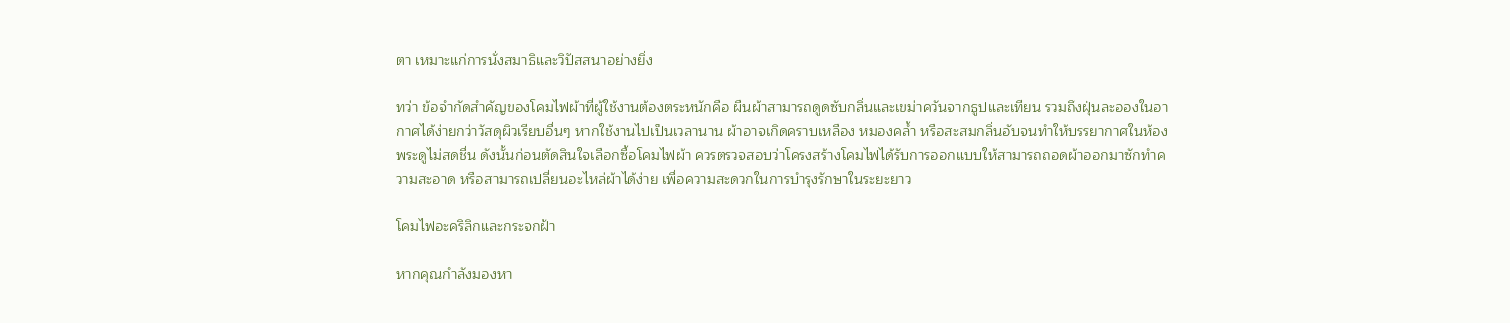ตา เหมาะแก่การนั่งสมาธิและวิปัสสนาอย่างยิ่ง

ทว่า ข้อจำกัดสำคัญของโคมไฟผ้าที่ผู้ใช้งานต้องตระหนักคือ ผืนผ้าสามารถดูดซับกลิ่นและเขม่าควันจากธูปและเทียน รวมถึงฝุ่นละอองในอากาศได้ง่ายกว่าวัสดุผิวเรียบอื่นๆ หากใช้งานไปเป็นเวลานาน ผ้าอาจเกิดคราบเหลือง หมองคล้ำ หรือสะสมกลิ่นอับจนทำให้บรรยากาศในห้องพระดูไม่สดชื่น ดังนั้นก่อนตัดสินใจเลือกซื้อโคมไฟผ้า ควรตรวจสอบว่าโครงสร้างโคมไฟได้รับการออกแบบให้สามารถถอดผ้าออกมาซักทำความสะอาด หรือสามารถเปลี่ยนอะไหล่ผ้าได้ง่าย เพื่อความสะดวกในการบำรุงรักษาในระยะยาว

โคมไฟอะคริลิกและกระจกฝ้า

หากคุณกำลังมองหา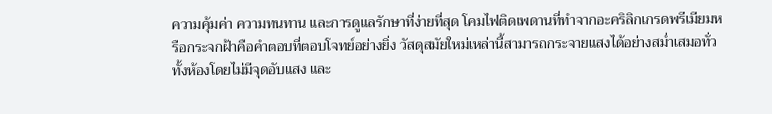ความคุ้มค่า ความทนทาน และการดูแลรักษาที่ง่ายที่สุด โคมไฟติดเพดานที่ทำจากอะคริลิกเกรดพรีเมียมหรือกระจกฝ้าคือคำตอบที่ตอบโจทย์อย่างยิ่ง วัสดุสมัยใหม่เหล่านี้สามารถกระจายแสงได้อย่างสม่ำเสมอทั่วทั้งห้องโดยไม่มีจุดอับแสง และ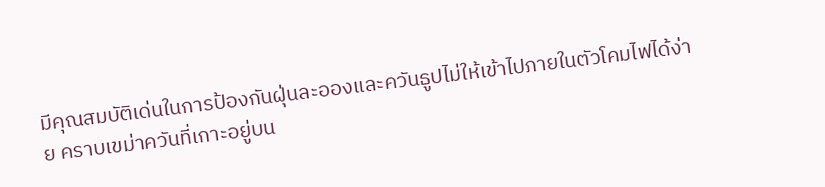มีคุณสมบัติเด่นในการป้องกันฝุ่นละอองและควันธูปไม่ให้เข้าไปภายในตัวโคมไฟได้ง่าย คราบเขม่าควันที่เกาะอยู่บน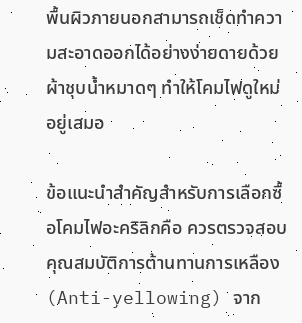พื้นผิวภายนอกสามารถเช็ดทำความสะอาดออกได้อย่างง่ายดายด้วยผ้าชุบน้ำหมาดๆ ทำให้โคมไฟดูใหม่อยู่เสมอ

ข้อแนะนำสำคัญสำหรับการเลือกซื้อโคมไฟอะคริลิกคือ ควรตรวจสอบคุณสมบัติการต้านทานการเหลือง (Anti-yellowing) จาก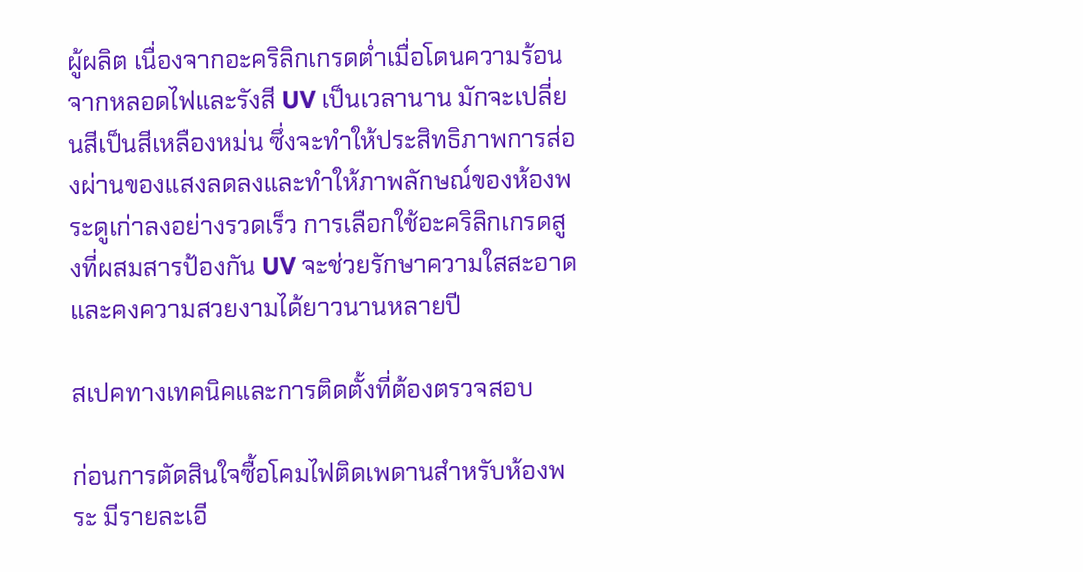ผู้ผลิต เนื่องจากอะคริลิกเกรดต่ำเมื่อโดนความร้อนจากหลอดไฟและรังสี UV เป็นเวลานาน มักจะเปลี่ยนสีเป็นสีเหลืองหม่น ซึ่งจะทำให้ประสิทธิภาพการส่องผ่านของแสงลดลงและทำให้ภาพลักษณ์ของห้องพระดูเก่าลงอย่างรวดเร็ว การเลือกใช้อะคริลิกเกรดสูงที่ผสมสารป้องกัน UV จะช่วยรักษาความใสสะอาดและคงความสวยงามได้ยาวนานหลายปี

สเปคทางเทคนิคและการติดตั้งที่ต้องตรวจสอบ

ก่อนการตัดสินใจซื้อโคมไฟติดเพดานสำหรับห้องพระ มีรายละเอี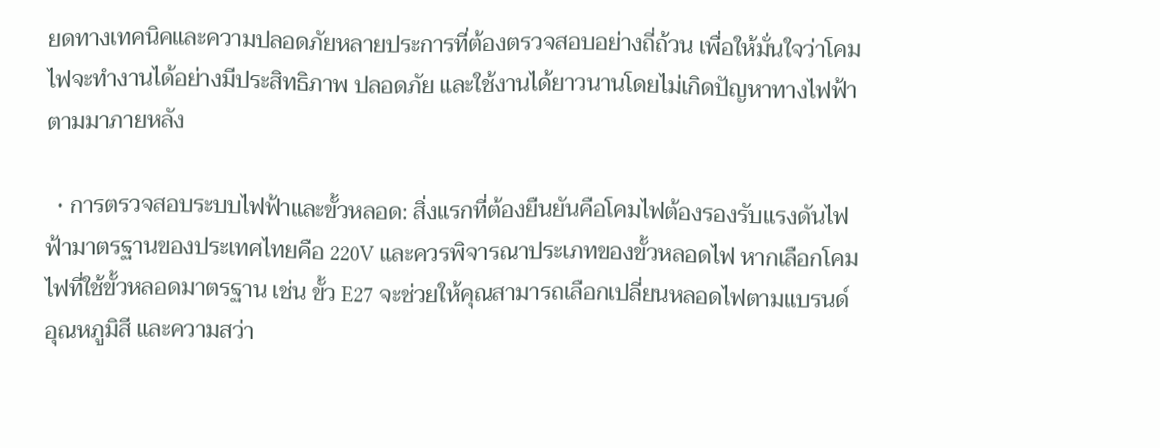ยดทางเทคนิคและความปลอดภัยหลายประการที่ต้องตรวจสอบอย่างถี่ถ้วน เพื่อให้มั่นใจว่าโคมไฟจะทำงานได้อย่างมีประสิทธิภาพ ปลอดภัย และใช้งานได้ยาวนานโดยไม่เกิดปัญหาทางไฟฟ้าตามมาภายหลัง

  • การตรวจสอบระบบไฟฟ้าและขั้วหลอด: สิ่งแรกที่ต้องยืนยันคือโคมไฟต้องรองรับแรงดันไฟฟ้ามาตรฐานของประเทศไทยคือ 220V และควรพิจารณาประเภทของขั้วหลอดไฟ หากเลือกโคมไฟที่ใช้ขั้วหลอดมาตรฐาน เช่น ขั้ว E27 จะช่วยให้คุณสามารถเลือกเปลี่ยนหลอดไฟตามแบรนด์ อุณหภูมิสี และความสว่า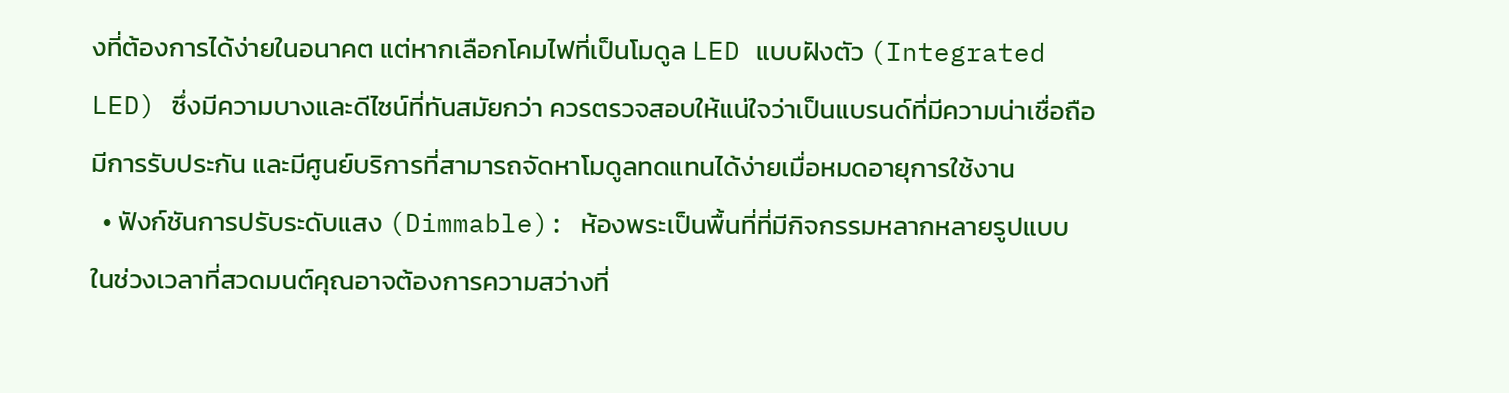งที่ต้องการได้ง่ายในอนาคต แต่หากเลือกโคมไฟที่เป็นโมดูล LED แบบฝังตัว (Integrated LED) ซึ่งมีความบางและดีไซน์ที่ทันสมัยกว่า ควรตรวจสอบให้แน่ใจว่าเป็นแบรนด์ที่มีความน่าเชื่อถือ มีการรับประกัน และมีศูนย์บริการที่สามารถจัดหาโมดูลทดแทนได้ง่ายเมื่อหมดอายุการใช้งาน
  • ฟังก์ชันการปรับระดับแสง (Dimmable): ห้องพระเป็นพื้นที่ที่มีกิจกรรมหลากหลายรูปแบบ ในช่วงเวลาที่สวดมนต์คุณอาจต้องการความสว่างที่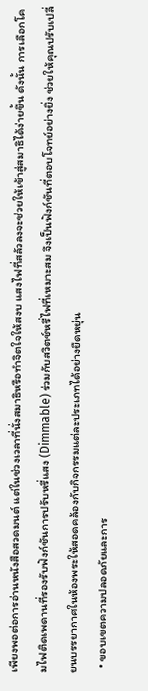เพียงพอต่อการอ่านหนังสือสวดมนต์ แต่ในช่วงเวลาที่นั่งสมาธิหรือทำจิตใจให้สงบ แสงไฟที่สลัวลงจะช่วยให้เข้าสู่สมาธิได้ง่ายขึ้น ดังนั้น การเลือกโคมไฟติดเพดานที่รองรับฟังก์ชันการปรับหรี่แสง (Dimmable) ร่วมกับสวิตช์หรี่ไฟที่เหมาะสม จึงเป็นฟังก์ชันที่ตอบโจทย์อย่างยิ่ง ช่วยให้คุณปรับเปลี่ยนบรรยากาศในห้องพระให้สอดคล้องกับกิจกรรมแต่ละประเภทได้อย่างยืดหยุ่น
  • ขอบเขตความปลอดภัยและการ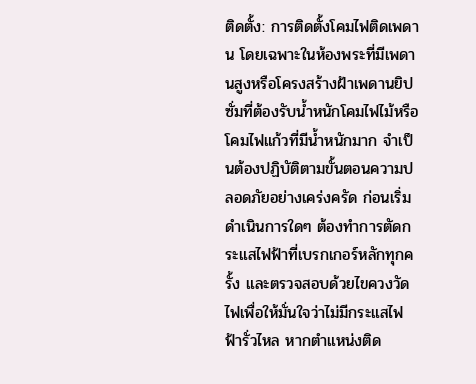ติดตั้ง: การติดตั้งโคมไฟติดเพดาน โดยเฉพาะในห้องพระที่มีเพดานสูงหรือโครงสร้างฝ้าเพดานยิปซั่มที่ต้องรับน้ำหนักโคมไฟไม้หรือโคมไฟแก้วที่มีน้ำหนักมาก จำเป็นต้องปฏิบัติตามขั้นตอนความปลอดภัยอย่างเคร่งครัด ก่อนเริ่มดำเนินการใดๆ ต้องทำการตัดกระแสไฟฟ้าที่เบรกเกอร์หลักทุกครั้ง และตรวจสอบด้วยไขควงวัดไฟเพื่อให้มั่นใจว่าไม่มีกระแสไฟฟ้ารั่วไหล หากตำแหน่งติด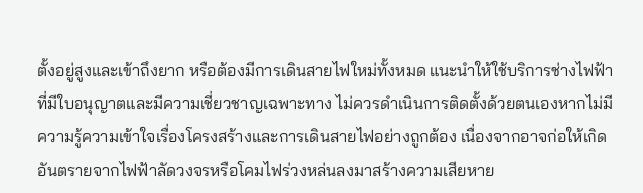ตั้งอยู่สูงและเข้าถึงยาก หรือต้องมีการเดินสายไฟใหม่ทั้งหมด แนะนำให้ใช้บริการช่างไฟฟ้าที่มีใบอนุญาตและมีความเชี่ยวชาญเฉพาะทาง ไม่ควรดำเนินการติดตั้งด้วยตนเองหากไม่มีความรู้ความเข้าใจเรื่องโครงสร้างและการเดินสายไฟอย่างถูกต้อง เนื่องจากอาจก่อให้เกิดอันตรายจากไฟฟ้าลัดวงจรหรือโคมไฟร่วงหล่นลงมาสร้างความเสียหาย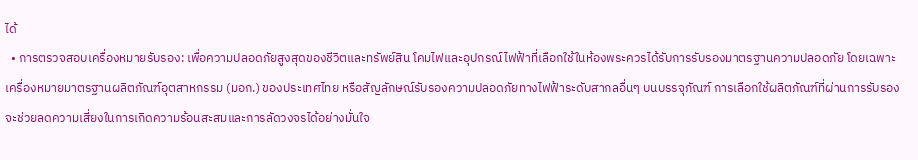ได้
  • การตรวจสอบเครื่องหมายรับรอง: เพื่อความปลอดภัยสูงสุดของชีวิตและทรัพย์สิน โคมไฟและอุปกรณ์ไฟฟ้าที่เลือกใช้ในห้องพระควรได้รับการรับรองมาตรฐานความปลอดภัย โดยเฉพาะเครื่องหมายมาตรฐานผลิตภัณฑ์อุตสาหกรรม (มอก.) ของประเทศไทย หรือสัญลักษณ์รับรองความปลอดภัยทางไฟฟ้าระดับสากลอื่นๆ บนบรรจุภัณฑ์ การเลือกใช้ผลิตภัณฑ์ที่ผ่านการรับรองจะช่วยลดความเสี่ยงในการเกิดความร้อนสะสมและการลัดวงจรได้อย่างมั่นใจ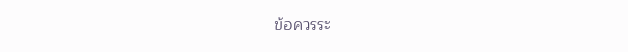ข้อควรระ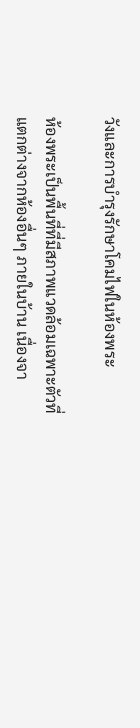วังและการบำรุงรักษาโคมไฟในห้องพระ

ห้องพระเป็นพื้นที่ที่มีสภาพแวดล้อมเฉพาะตัวที่แตกต่างจากห้องอื่นๆ ภายในบ้าน เนื่องจา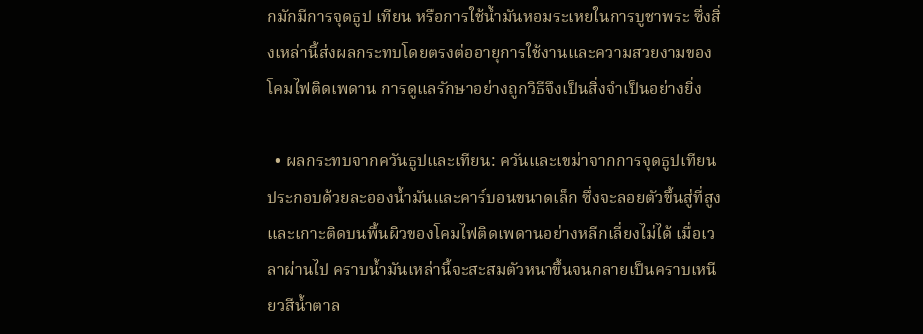กมักมีการจุดธูป เทียน หรือการใช้น้ำมันหอมระเหยในการบูชาพระ ซึ่งสิ่งเหล่านี้ส่งผลกระทบโดยตรงต่ออายุการใช้งานและความสวยงามของโคมไฟติดเพดาน การดูแลรักษาอย่างถูกวิธีจึงเป็นสิ่งจำเป็นอย่างยิ่ง

  • ผลกระทบจากควันธูปและเทียน: ควันและเขม่าจากการจุดธูปเทียนประกอบด้วยละอองน้ำมันและคาร์บอนขนาดเล็ก ซึ่งจะลอยตัวขึ้นสู่ที่สูงและเกาะติดบนพื้นผิวของโคมไฟติดเพดานอย่างหลีกเลี่ยงไม่ได้ เมื่อเวลาผ่านไป คราบน้ำมันเหล่านี้จะสะสมตัวหนาขึ้นจนกลายเป็นคราบเหนียวสีน้ำตาล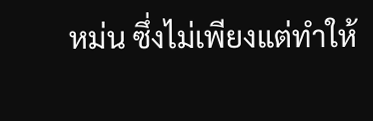หม่น ซึ่งไม่เพียงแต่ทำให้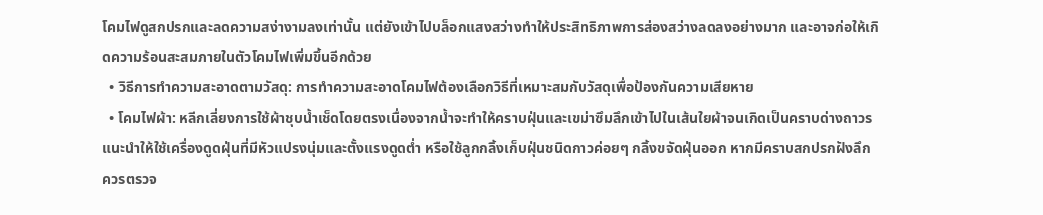โคมไฟดูสกปรกและลดความสง่างามลงเท่านั้น แต่ยังเข้าไปบล็อกแสงสว่างทำให้ประสิทธิภาพการส่องสว่างลดลงอย่างมาก และอาจก่อให้เกิดความร้อนสะสมภายในตัวโคมไฟเพิ่มขึ้นอีกด้วย
  • วิธีการทำความสะอาดตามวัสดุ: การทำความสะอาดโคมไฟต้องเลือกวิธีที่เหมาะสมกับวัสดุเพื่อป้องกันความเสียหาย
  • โคมไฟผ้า: หลีกเลี่ยงการใช้ผ้าชุบน้ำเช็ดโดยตรงเนื่องจากน้ำจะทำให้คราบฝุ่นและเขม่าซึมลึกเข้าไปในเส้นใยผ้าจนเกิดเป็นคราบด่างถาวร แนะนำให้ใช้เครื่องดูดฝุ่นที่มีหัวแปรงนุ่มและตั้งแรงดูดต่ำ หรือใช้ลูกกลิ้งเก็บฝุ่นชนิดกาวค่อยๆ กลิ้งขจัดฝุ่นออก หากมีคราบสกปรกฝังลึก ควรตรวจ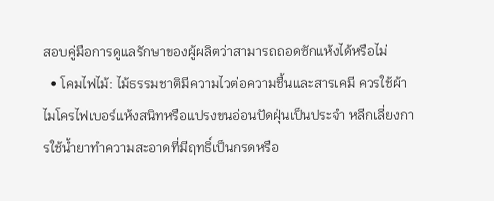สอบคู่มือการดูแลรักษาของผู้ผลิตว่าสามารถถอดซักแห้งได้หรือไม่
  • โคมไฟไม้: ไม้ธรรมชาติมีความไวต่อความชื้นและสารเคมี ควรใช้ผ้าไมโครไฟเบอร์แห้งสนิทหรือแปรงขนอ่อนปัดฝุ่นเป็นประจำ หลีกเลี่ยงการใช้น้ำยาทำความสะอาดที่มีฤทธิ์เป็นกรดหรือ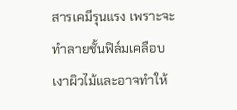สารเคมีรุนแรง เพราะจะทำลายชั้นฟิล์มเคลือบเงาผิวไม้และอาจทำให้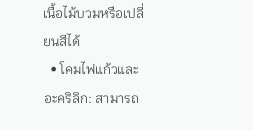เนื้อไม้บวมหรือเปลี่ยนสีได้
  • โคมไฟแก้วและอะคริลิก: สามารถ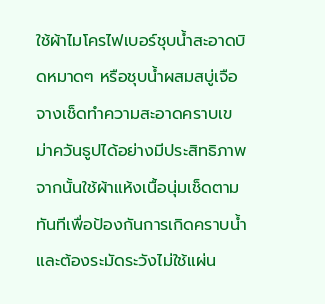ใช้ผ้าไมโครไฟเบอร์ชุบน้ำสะอาดบิดหมาดๆ หรือชุบน้ำผสมสบู่เจือจางเช็ดทำความสะอาดคราบเขม่าควันธูปได้อย่างมีประสิทธิภาพ จากนั้นใช้ผ้าแห้งเนื้อนุ่มเช็ดตามทันทีเพื่อป้องกันการเกิดคราบน้ำ และต้องระมัดระวังไม่ใช้แผ่น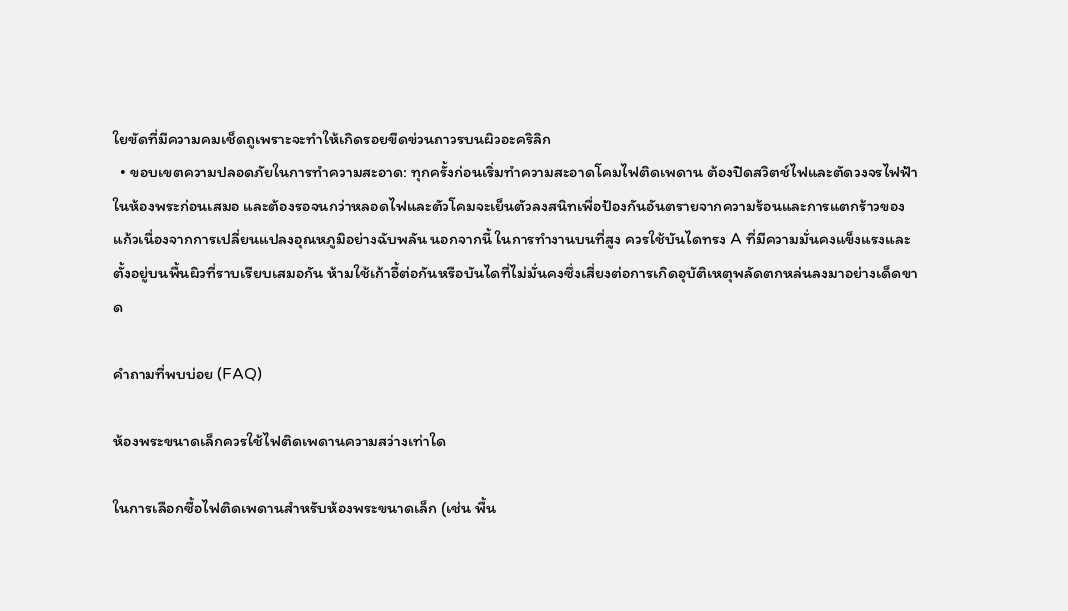ใยขัดที่มีความคมเช็ดถูเพราะจะทำให้เกิดรอยขีดข่วนถาวรบนผิวอะคริลิก
  • ขอบเขตความปลอดภัยในการทำความสะอาด: ทุกครั้งก่อนเริ่มทำความสะอาดโคมไฟติดเพดาน ต้องปิดสวิตช์ไฟและตัดวงจรไฟฟ้าในห้องพระก่อนเสมอ และต้องรอจนกว่าหลอดไฟและตัวโคมจะเย็นตัวลงสนิทเพื่อป้องกันอันตรายจากความร้อนและการแตกร้าวของแก้วเนื่องจากการเปลี่ยนแปลงอุณหภูมิอย่างฉับพลัน นอกจากนี้ ในการทำงานบนที่สูง ควรใช้บันไดทรง A ที่มีความมั่นคงแข็งแรงและตั้งอยู่บนพื้นผิวที่ราบเรียบเสมอกัน ห้ามใช้เก้าอี้ต่อกันหรือบันไดที่ไม่มั่นคงซึ่งเสี่ยงต่อการเกิดอุบัติเหตุพลัดตกหล่นลงมาอย่างเด็ดขาด

คำถามที่พบบ่อย (FAQ)

ห้องพระขนาดเล็กควรใช้ไฟติดเพดานความสว่างเท่าใด

ในการเลือกซื้อไฟติดเพดานสำหรับห้องพระขนาดเล็ก (เช่น พื้น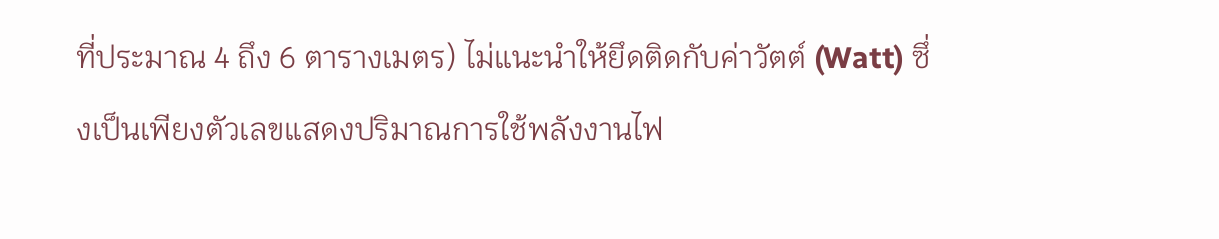ที่ประมาณ 4 ถึง 6 ตารางเมตร) ไม่แนะนำให้ยึดติดกับค่าวัตต์ (Watt) ซึ่งเป็นเพียงตัวเลขแสดงปริมาณการใช้พลังงานไฟ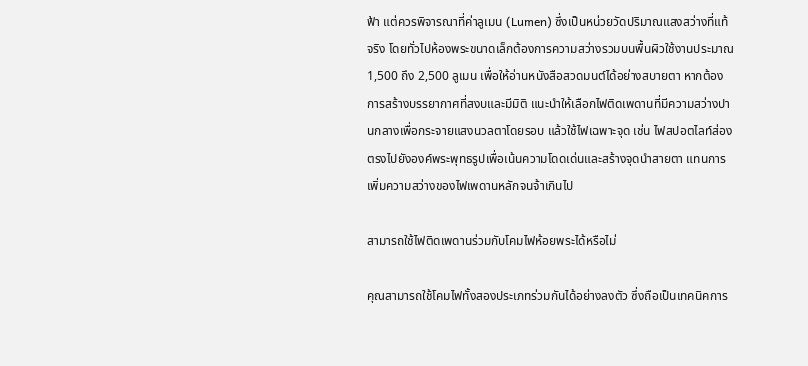ฟ้า แต่ควรพิจารณาที่ค่าลูเมน (Lumen) ซึ่งเป็นหน่วยวัดปริมาณแสงสว่างที่แท้จริง โดยทั่วไปห้องพระขนาดเล็กต้องการความสว่างรวมบนพื้นผิวใช้งานประมาณ 1,500 ถึง 2,500 ลูเมน เพื่อให้อ่านหนังสือสวดมนต์ได้อย่างสบายตา หากต้องการสร้างบรรยากาศที่สงบและมีมิติ แนะนำให้เลือกไฟติดเพดานที่มีความสว่างปานกลางเพื่อกระจายแสงนวลตาโดยรอบ แล้วใช้ไฟเฉพาะจุด เช่น ไฟสปอตไลท์ส่องตรงไปยังองค์พระพุทธรูปเพื่อเน้นความโดดเด่นและสร้างจุดนำสายตา แทนการเพิ่มความสว่างของไฟเพดานหลักจนจ้าเกินไป

สามารถใช้ไฟติดเพดานร่วมกับโคมไฟห้อยพระได้หรือไม่

คุณสามารถใช้โคมไฟทั้งสองประเภทร่วมกันได้อย่างลงตัว ซึ่งถือเป็นเทคนิคการ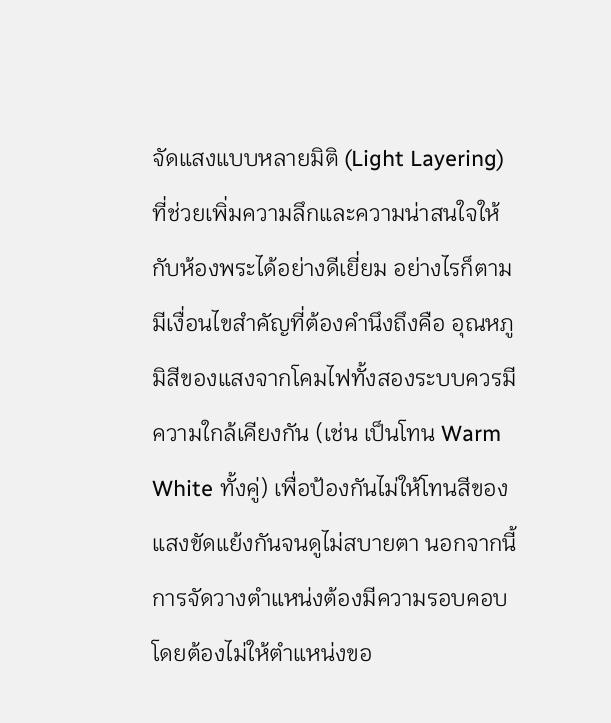จัดแสงแบบหลายมิติ (Light Layering) ที่ช่วยเพิ่มความลึกและความน่าสนใจให้กับห้องพระได้อย่างดีเยี่ยม อย่างไรก็ตาม มีเงื่อนไขสำคัญที่ต้องคำนึงถึงคือ อุณหภูมิสีของแสงจากโคมไฟทั้งสองระบบควรมีความใกล้เคียงกัน (เช่น เป็นโทน Warm White ทั้งคู่) เพื่อป้องกันไม่ให้โทนสีของแสงขัดแย้งกันจนดูไม่สบายตา นอกจากนี้ การจัดวางตำแหน่งต้องมีความรอบคอบ โดยต้องไม่ให้ตำแหน่งขอ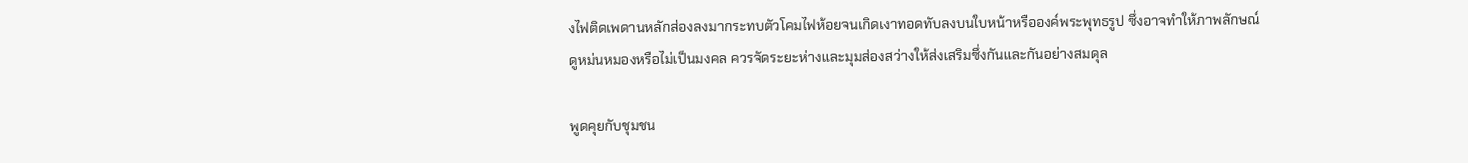งไฟติดเพดานหลักส่องลงมากระทบตัวโคมไฟห้อยจนเกิดเงาทอดทับลงบนใบหน้าหรือองค์พระพุทธรูป ซึ่งอาจทำให้ภาพลักษณ์ดูหม่นหมองหรือไม่เป็นมงคล ควรจัดระยะห่างและมุมส่องสว่างให้ส่งเสริมซึ่งกันและกันอย่างสมดุล

พูดคุยกับชุมชน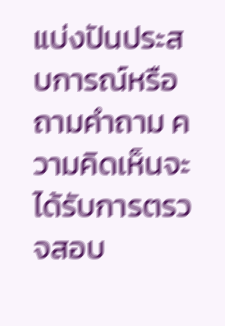แบ่งปันประสบการณ์หรือถามคำถาม ความคิดเห็นจะได้รับการตรวจสอบ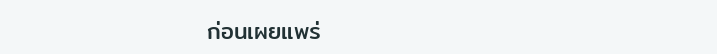ก่อนเผยแพร่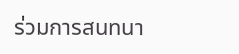ร่วมการสนทนา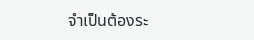จำเป็นต้องระ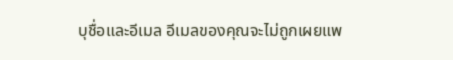บุชื่อและอีเมล อีเมลของคุณจะไม่ถูกเผยแพ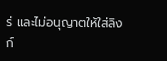ร่ และไม่อนุญาตให้ใส่ลิงก์